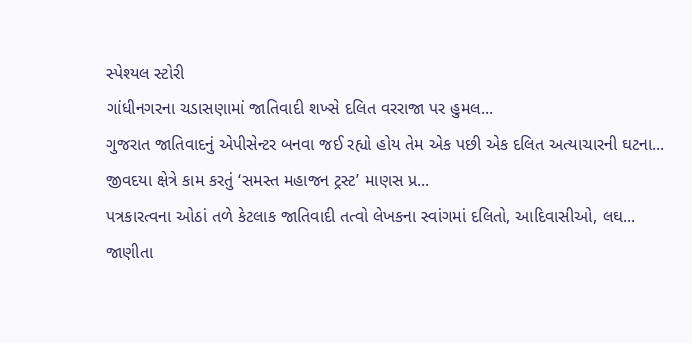સ્પેશ્યલ સ્ટોરી
ગાંધીનગરના ચડાસણામાં જાતિવાદી શખ્સે દલિત વરરાજા પર હુમલ...
ગુજરાત જાતિવાદનું એપીસેન્ટર બનવા જઈ રહ્યો હોય તેમ એક પછી એક દલિત અત્યાચારની ઘટના...
જીવદયા ક્ષેત્રે કામ કરતું ‘સમસ્ત મહાજન ટ્રસ્ટ’ માણસ પ્ર...
પત્રકારત્વના ઓઠાં તળે કેટલાક જાતિવાદી તત્વો લેખકના સ્વાંગમાં દલિતો, આદિવાસીઓ, લઘ...
જાણીતા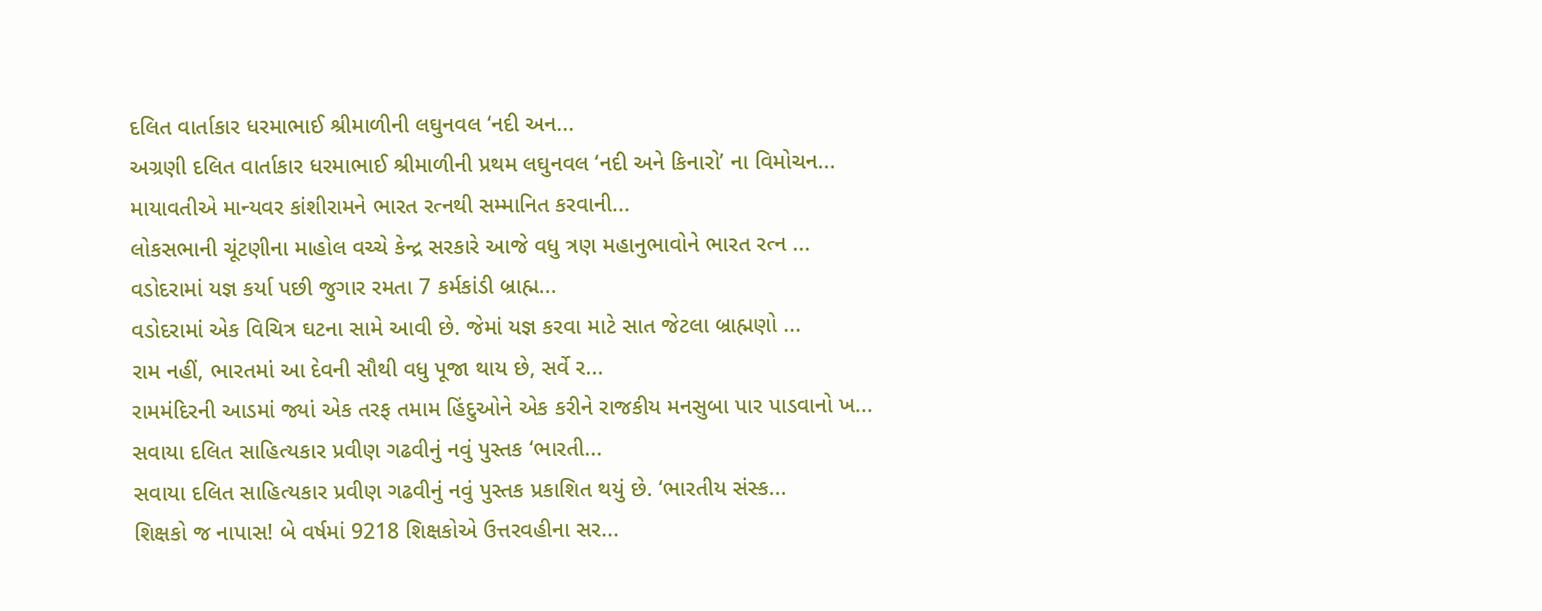દલિત વાર્તાકાર ધરમાભાઈ શ્રીમાળીની લઘુનવલ ‘નદી અન...
અગ્રણી દલિત વાર્તાકાર ધરમાભાઈ શ્રીમાળીની પ્રથમ લઘુનવલ ‘નદી અને કિનારો’ ના વિમોચન...
માયાવતીએ માન્યવર કાંશીરામને ભારત રત્નથી સમ્માનિત કરવાની...
લોકસભાની ચૂંટણીના માહોલ વચ્ચે કેન્દ્ર સરકારે આજે વધુ ત્રણ મહાનુભાવોને ભારત રત્ન ...
વડોદરામાં યજ્ઞ કર્યા પછી જુગાર રમતા 7 કર્મકાંડી બ્રાહ્મ...
વડોદરામાં એક વિચિત્ર ઘટના સામે આવી છે. જેમાં યજ્ઞ કરવા માટે સાત જેટલા બ્રાહ્મણો ...
રામ નહીં, ભારતમાં આ દેવની સૌથી વધુ પૂજા થાય છે, સર્વે ર...
રામમંદિરની આડમાં જ્યાં એક તરફ તમામ હિંદુઓને એક કરીને રાજકીય મનસુબા પાર પાડવાનો ખ...
સવાયા દલિત સાહિત્યકાર પ્રવીણ ગઢવીનું નવું પુસ્તક ‘ભારતી...
સવાયા દલિત સાહિત્યકાર પ્રવીણ ગઢવીનું નવું પુસ્તક પ્રકાશિત થયું છે. ‘ભારતીય સંસ્ક...
શિક્ષકો જ નાપાસ! બે વર્ષમાં 9218 શિક્ષકોએ ઉત્તરવહીના સર...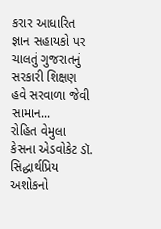કરાર આધારિત જ્ઞાન સહાયકો પર ચાલતું ગુજરાતનું સરકારી શિક્ષણ હવે સરવાળા જેવી સામાન...
રોહિત વેમુલા કેસના એડવોકેટ ડૉ. સિદ્ધાર્થપ્રિય અશોકનો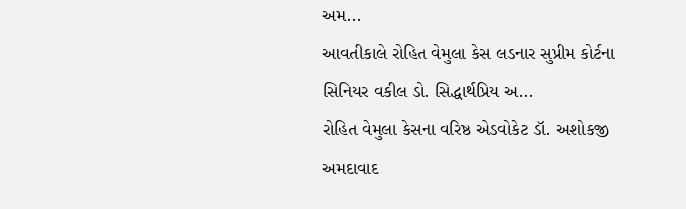અમ...
આવતીકાલે રોહિત વેમુલા કેસ લડનાર સુપ્રીમ કોર્ટના સિનિયર વકીલ ડો. સિદ્ધાર્થપ્રિય અ...
રોહિત વેમુલા કેસના વરિષ્ઠ એડવોકેટ ડૉ. અશોકજી અમદાવાદ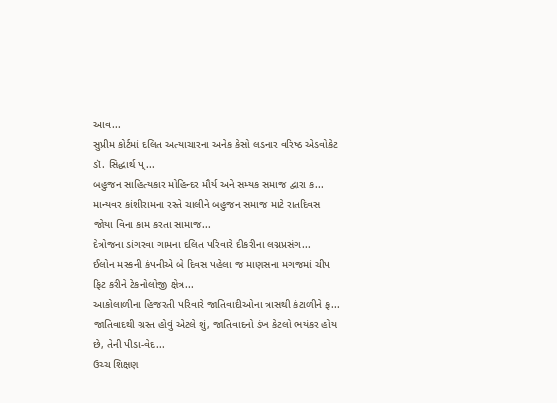આવ...
સુપ્રીમ કોર્ટમાં દલિત અત્યાચારના અનેક કેસો લડનાર વરિષ્ઠ એડવોકેટ ડૉ. સિદ્ધાર્થ પ્...
બહુજન સાહિત્યકાર મોહિન્દર મૌર્ય અને સમ્યક સમાજ દ્વારા ક...
માન્યવર કાંશીરામના રસ્તે ચાલીને બહુજન સમાજ માટે રાતદિવસ જોયા વિના કામ કરતા સામાજ...
દેત્રોજના ડાંગરવા ગામના દલિત પરિવારે દીકરીના લગ્નપ્રસંગ...
ઈલોન મસ્કની કંપનીએ બે દિવસ પહેલા જ માણસના મગજમાં ચીપ ફિટ કરીને ટેકનોલોજી ક્ષેત્ર...
આકોલાળીના હિજરતી પરિવારે જાતિવાદીઓના ત્રાસથી કંટાળીને ફ...
જાતિવાદથી ગ્રસ્ત હોવું એટલે શું, જાતિવાદનો ડંખ કેટલો ભયંકર હોય છે, તેની પીડા-વેદ...
ઉચ્ચ શિક્ષણ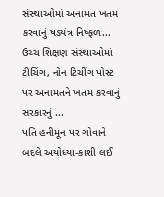સંસ્થાઓમાં અનામત ખતમ કરવાનું ષડયંત્ર નિષ્ફળ...
ઉચ્ચ શિક્ષણ સંસ્થાઓમાં ટીચિંગ, નોન ટિચીંગ પોસ્ટ પર અનામતને ખતમ કરવાનું સરકારનું ...
પતિ હનીમૂન પર ગોવાને બદલે અયોધ્યા-કાશી લઈ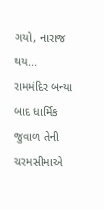ગયો, નારાજ થય...
રામમંદિર બન્યા બાદ ધાર્મિક જુવાળ તેની ચરમસીમાએ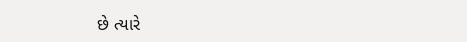છે ત્યારે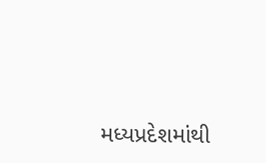મધ્યપ્રદેશમાંથી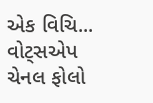એક વિચિ...
વોટ્સએપ ચેનલ ફોલો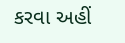કરવા અહીં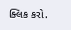ક્લિક કરો.